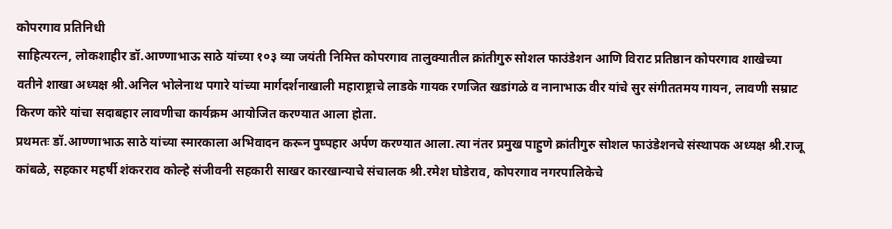कोपरगाव प्रतिनिधी
साहित्यरत्न, लोकशाहीर डॉ.आण्णाभाऊ साठे यांच्या १०३ व्या जयंती निमित्त कोपरगाव तालुक्यातील क्रांतीगुरु सोशल फाउंडेशन आणि विराट प्रतिष्ठान कोपरगाव शाखेच्या वतीने शाखा अध्यक्ष श्री.अनिल भोलेनाथ पगारे यांच्या मार्गदर्शनाखाली महाराष्ट्राचे लाडके गायक रणजित खडांगळे व नानाभाऊ वीर यांचे सुर संगीततमय गायन, लावणी सम्राट किरण कोरे यांचा सदाबहार लावणीचा कार्यक्रम आयोजित करण्यात आला होता.
प्रथमतः डॉ.आण्णाभाऊ साठे यांच्या स्मारकाला अभिवादन करून पुष्पहार अर्पण करण्यात आला.त्या नंतर प्रमुख पाहुणे क्रांतीगुरु सोशल फाउंडेशनचे संस्थापक अध्यक्ष श्री.राजू कांबळे, सहकार महर्षी शंकरराव कोल्हे संजीवनी सहकारी साखर कारखान्याचे संचालक श्री.रमेश घोडेराव, कोपरगाव नगरपालिकेचे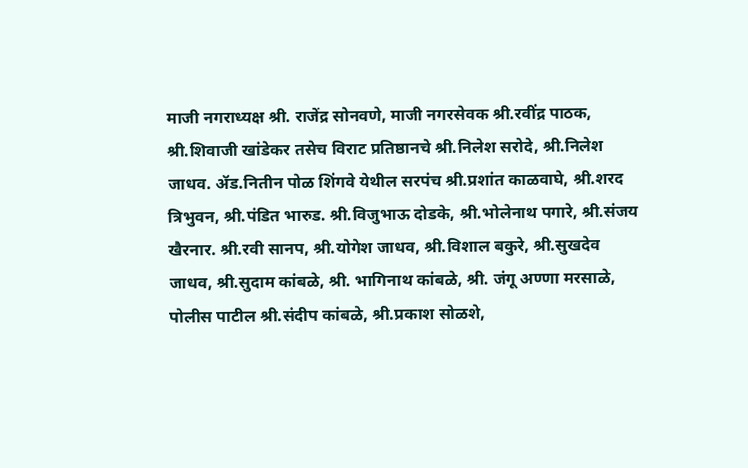माजी नगराध्यक्ष श्री. राजेंद्र सोनवणे, माजी नगरसेवक श्री.रवींद्र पाठक, श्री.शिवाजी खांडेकर तसेच विराट प्रतिष्ठानचे श्री.निलेश सरोदे, श्री.निलेश जाधव. ॲड.नितीन पोळ शिंगवे येथील सरपंच श्री.प्रशांत काळवाघे, श्री.शरद त्रिभुवन, श्री.पंडित भारुड. श्री.विजुभाऊ दोडके, श्री.भोलेनाथ पगारे, श्री.संजय खैरनार. श्री.रवी सानप, श्री.योगेश जाधव, श्री.विशाल बकुरे, श्री.सुखदेव जाधव, श्री.सुदाम कांबळे, श्री. भागिनाथ कांबळे, श्री. जंगू अण्णा मरसाळे, पोलीस पाटील श्री.संदीप कांबळे, श्री.प्रकाश सोळशे,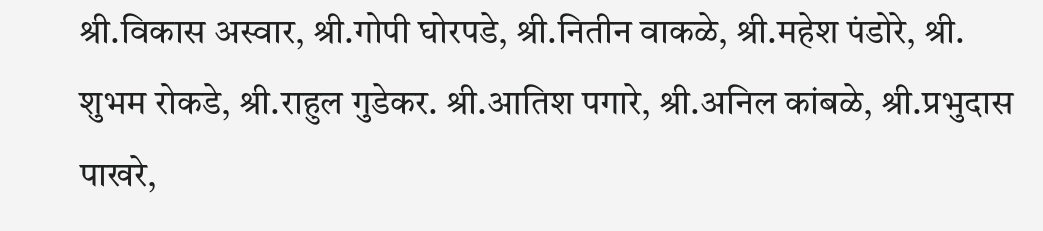श्री.विकास अस्वार, श्री.गोपी घोरपडे, श्री.नितीन वाकळे, श्री.महेश पंडोरे, श्री. शुभम रोकडे, श्री.राहुल गुडेकर. श्री.आतिश पगारे, श्री.अनिल कांबळे, श्री.प्रभुदास पाखरे,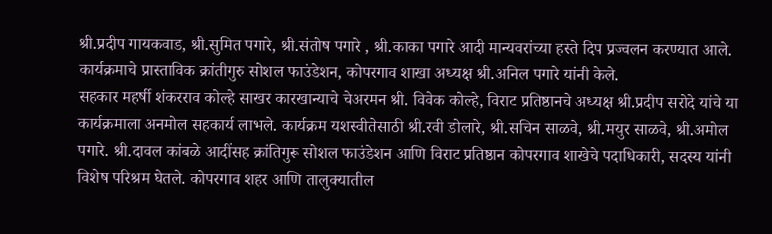श्री.प्रदीप गायकवाड, श्री.सुमित पगारे, श्री.संतोष पगारे , श्री.काका पगारे आदी मान्यवरांच्या हस्ते दिप प्रज्वलन करण्यात आले. कार्यक्रमाचे प्रास्ताविक क्रांतीगुरु सोशल फाउंडेशन, कोपरगाव शाखा अध्यक्ष श्री.अनिल पगारे यांनी केले.
सहकार महर्षी शंकरराव कोल्हे साखर कारखान्याचे चेअरमन श्री. विवेक कोल्हे, विराट प्रतिष्ठानचे अध्यक्ष श्री.प्रदीप सरोदे यांचे या कार्यक्रमाला अनमोल सहकार्य लाभले. कार्यक्रम यशस्वीतेसाठी श्री.रवी डोलारे, श्री.सचिन साळवे, श्री.मयुर साळवे, श्री.अमोल पगारे. श्री.दावल कांबळे आदींसह क्रांतिगुरू सोशल फाउंडेशन आणि विराट प्रतिष्ठान कोपरगाव शाखेचे पदाधिकारी, सदस्य यांनी विशेष परिश्रम घेतले. कोपरगाव शहर आणि तालुक्यातील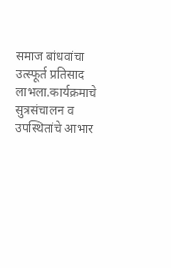समाज बांधवांचा उत्स्फूर्त प्रतिसाद लाभला.कार्यक्रमाचे सुत्रसंचालन व उपस्थितांचे आभार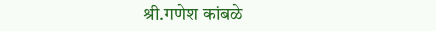श्री.गणेश कांबळे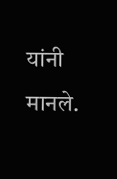यांनी मानले.